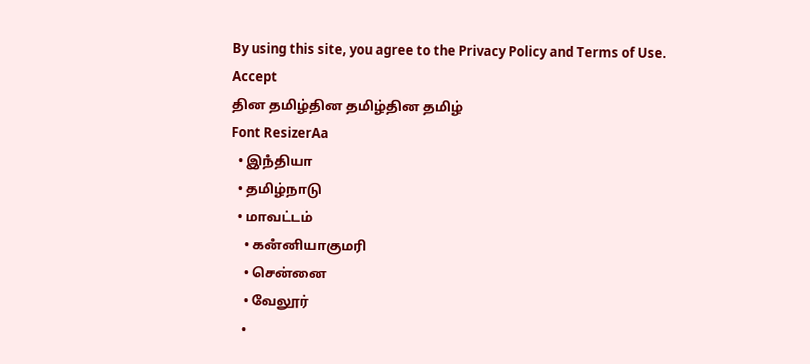By using this site, you agree to the Privacy Policy and Terms of Use.
Accept
தின தமிழ்தின தமிழ்தின தமிழ்
Font ResizerAa
  • இநஂதியா
  • தமிழ்நாடு
  • மாவட்டம்
    • கனஂனியாகுமரி
    • சென்னை
    • வேலூர்
    •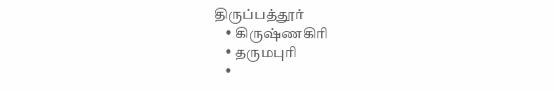திருப்பத்தூர்
    • கிருஷ்ணகிரி
    • தருமபுரி
    •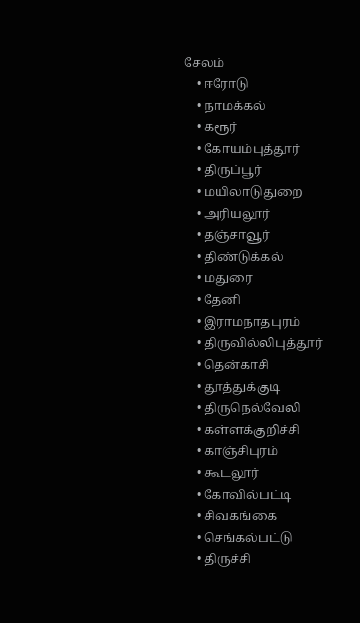சேலம்
    • ஈரோடு
    • நாமக்கல்
    • கரூர்
    • கோயம்புத்தூர்
    • திருப்பூர்
    • மயிலாடுதுறை
    • அரியலூர்
    • தஞ்சாவூர்
    • திண்டுக்கல்
    • மதுரை
    • தேனி
    • இராமநாதபுரம்
    • திருவில்லிபுத்தூர்
    • தென்காசி
    • தூத்துக்குடி
    • திருநெல்வேலி
    • கள்ளக்குறிச்சி
    • காஞ்சிபுரம்
    • கூடலூர்
    • கோவில்பட்டி
    • சிவகங்கை
    • செங்கல்பட்டு
    • திருச்சி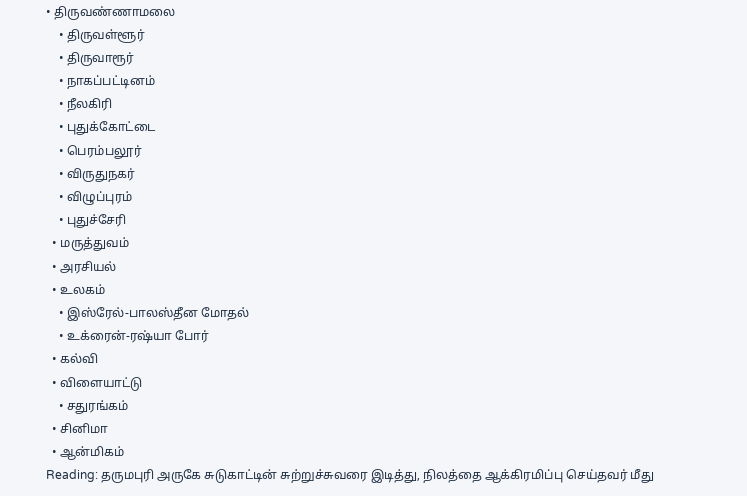• திருவண்ணாமலை
    • திருவள்ளூர்
    • திருவாரூர்
    • நாகப்பட்டினம்
    • நீலகிரி
    • புதுக்கோட்டை
    • பெரம்பலூர்
    • விருதுநகர்
    • விழுப்புரம்
    • புதுச்சேரி
  • மருத்துவம்
  • அரசியல்
  • உலகம்
    • இஸ்ரேல்-பாலஸ்தீன மோதல்
    • உக்ரைன்-ரஷ்யா போர்
  • கல்வி
  • விளையாட்டு
    • சதுரங்கம்
  • சினிமா
  • ஆன்மிகம்
Reading: தருமபுரி அருகே சுடுகாட்டின் சுற்றுச்சுவரை இடித்து, நிலத்தை ஆக்கிரமிப்பு செய்தவர் மீது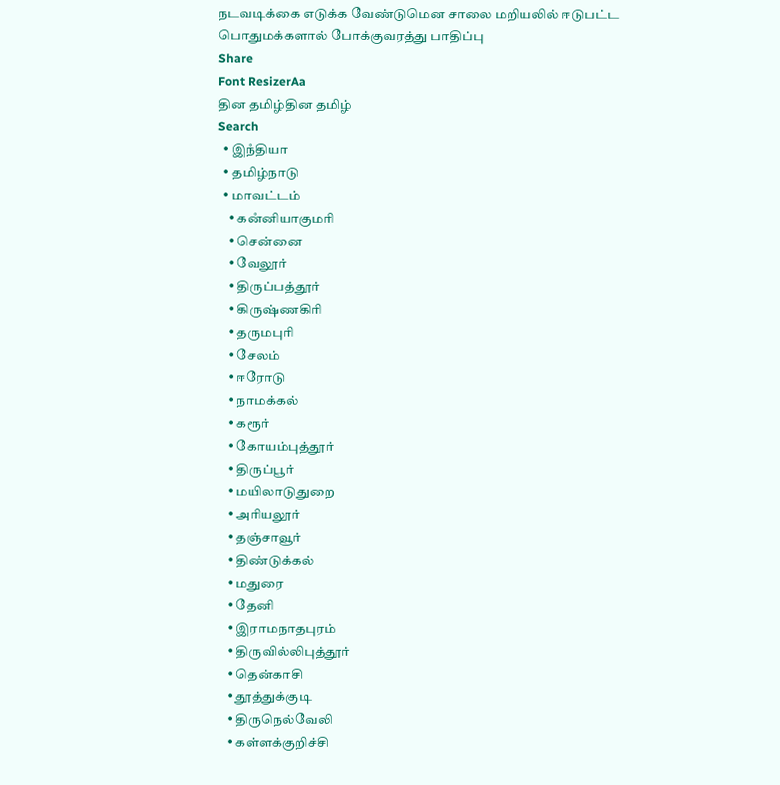நடவடிக்கை எடுக்க வேண்டுமென சாலை மறியலில் ஈடுபட்ட பொதுமக்களால் போக்குவரத்து பாதிப்பு
Share
Font ResizerAa
தின தமிழ்தின தமிழ்
Search
  • இநஂதியா
  • தமிழ்நாடு
  • மாவட்டம்
    • கனஂனியாகுமரி
    • சென்னை
    • வேலூர்
    • திருப்பத்தூர்
    • கிருஷ்ணகிரி
    • தருமபுரி
    • சேலம்
    • ஈரோடு
    • நாமக்கல்
    • கரூர்
    • கோயம்புத்தூர்
    • திருப்பூர்
    • மயிலாடுதுறை
    • அரியலூர்
    • தஞ்சாவூர்
    • திண்டுக்கல்
    • மதுரை
    • தேனி
    • இராமநாதபுரம்
    • திருவில்லிபுத்தூர்
    • தென்காசி
    • தூத்துக்குடி
    • திருநெல்வேலி
    • கள்ளக்குறிச்சி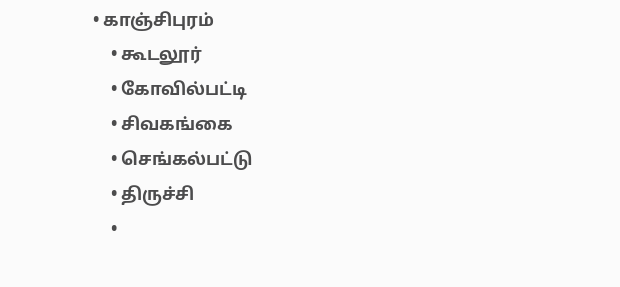• காஞ்சிபுரம்
    • கூடலூர்
    • கோவில்பட்டி
    • சிவகங்கை
    • செங்கல்பட்டு
    • திருச்சி
    •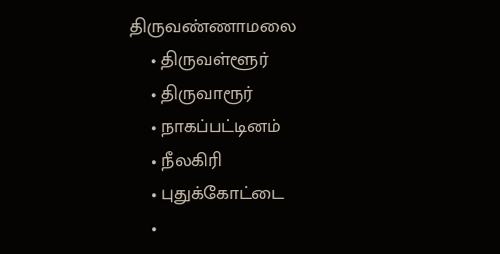திருவண்ணாமலை
    • திருவள்ளூர்
    • திருவாரூர்
    • நாகப்பட்டினம்
    • நீலகிரி
    • புதுக்கோட்டை
    •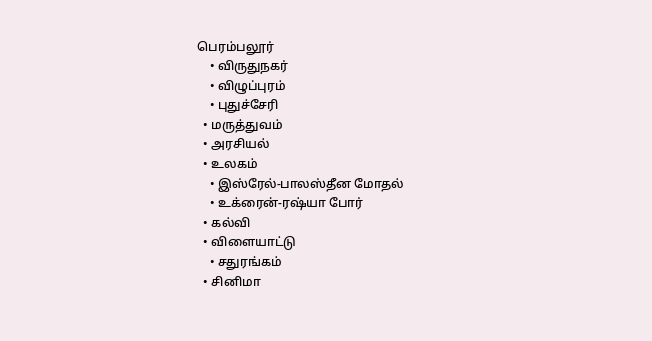பெரம்பலூர்
    • விருதுநகர்
    • விழுப்புரம்
    • புதுச்சேரி
  • மருத்துவம்
  • அரசியல்
  • உலகம்
    • இஸ்ரேல்-பாலஸ்தீன மோதல்
    • உக்ரைன்-ரஷ்யா போர்
  • கல்வி
  • விளையாட்டு
    • சதுரங்கம்
  • சினிமா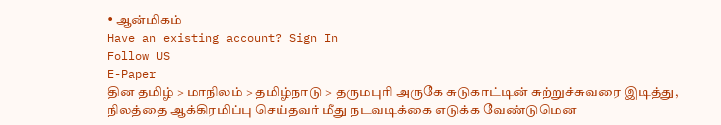• ஆன்மிகம்
Have an existing account? Sign In
Follow US
E-Paper
தின தமிழ் > மாநிலம் > தமிழ்நாடு > தருமபுரி அருகே சுடுகாட்டின் சுற்றுச்சுவரை இடித்து, நிலத்தை ஆக்கிரமிப்பு செய்தவர் மீது நடவடிக்கை எடுக்க வேண்டுமென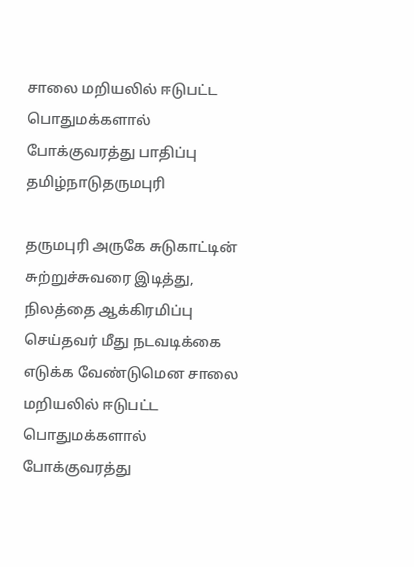சாலை மறியலில் ஈடுபட்ட பொதுமக்களால் போக்குவரத்து பாதிப்பு
தமிழ்நாடுதருமபுரி

தருமபுரி அருகே சுடுகாட்டின் சுற்றுச்சுவரை இடித்து, நிலத்தை ஆக்கிரமிப்பு செய்தவர் மீது நடவடிக்கை எடுக்க வேண்டுமென சாலை மறியலில் ஈடுபட்ட பொதுமக்களால் போக்குவரத்து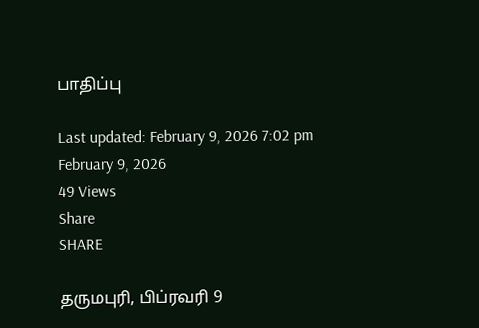பாதிப்பு

Last updated: February 9, 2026 7:02 pm
February 9, 2026
49 Views
Share
SHARE

தருமபுரி, பிப்ரவரி 9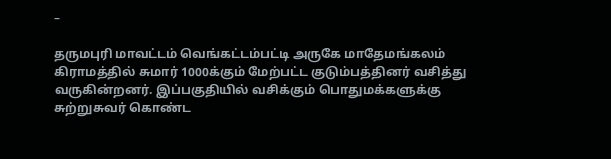–

தருமபுரி மாவட்டம் வெங்கட்டம்பட்டி அருகே மாதேமங்கலம் கிராமத்தில் சுமார் 1000க்கும் மேற்பட்ட குடும்பத்தினர் வசித்து வருகின்றனர். இப்பகுதியில் வசிக்கும் பொதுமக்களுக்கு சுற்றுசுவர் கொண்ட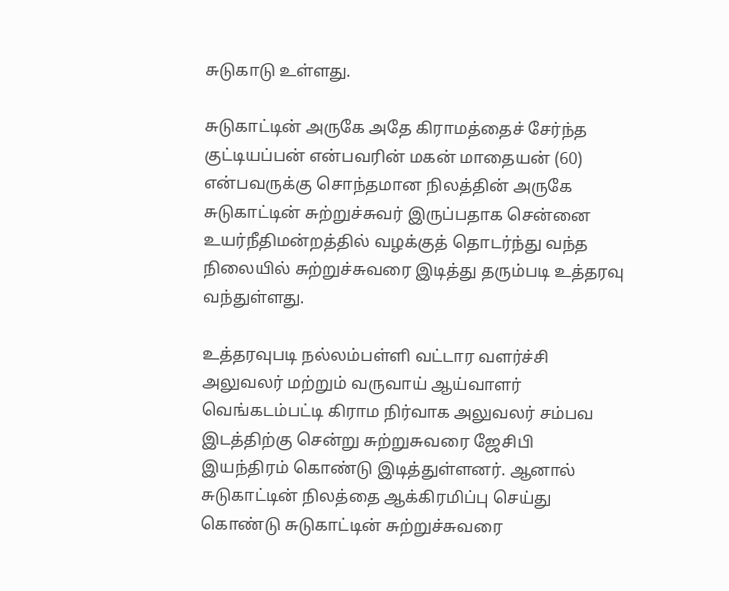சுடுகாடு உள்ளது.

சுடுகாட்டின் அருகே அதே கிராமத்தைச் சேர்ந்த குட்டியப்பன் என்பவரின் மகன் மாதையன் (60) என்பவருக்கு சொந்தமான நிலத்தின் அருகே சுடுகாட்டின் சுற்றுச்சுவர் இருப்பதாக சென்னை உயர்நீதிமன்றத்தில் வழக்குத் தொடர்ந்து வந்த நிலையில் சுற்றுச்சுவரை இடித்து தரும்படி உத்தரவு வந்துள்ளது.

உத்தரவுபடி நல்லம்பள்ளி வட்டார வளர்ச்சி அலுவலர் மற்றும் வருவாய் ஆய்வாளர் வெங்கடம்பட்டி கிராம நிர்வாக அலுவலர் சம்பவ இடத்திற்கு சென்று சுற்றுசுவரை ஜேசிபி இயந்திரம் கொண்டு இடித்துள்ளனர். ஆனால் சுடுகாட்டின் நிலத்தை ஆக்கிரமிப்பு செய்து கொண்டு சுடுகாட்டின் சுற்றுச்சுவரை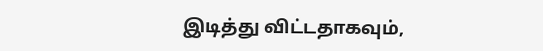இடித்து விட்டதாகவும்,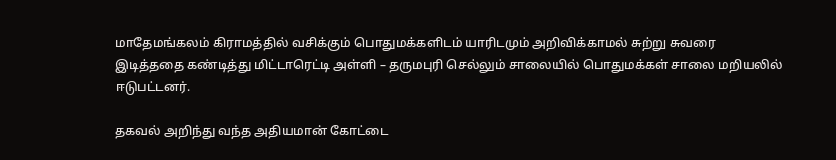மாதேமங்கலம் கிராமத்தில் வசிக்கும் பொதுமக்களிடம் யாரிடமும் அறிவிக்காமல் சுற்று சுவரை இடித்ததை கண்டித்து மிட்டாரெட்டி அள்ளி – தருமபுரி செல்லும் சாலையில் பொதுமக்கள் சாலை மறியலில் ஈடுபட்டனர்.

தகவல் அறிந்து வந்த அதியமான் கோட்டை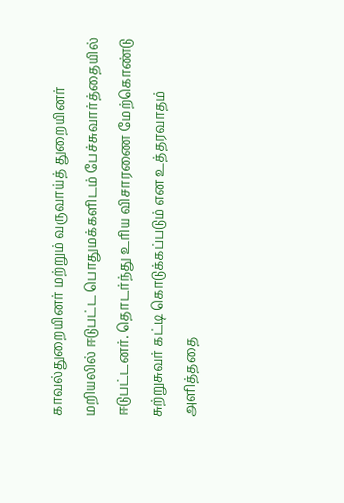காவல்துறையினர் மற்றும் வருவாய்த் துறையினர் மறியலில் ஈடுபட்ட பொதுமக்களிடம் பேச்சுவார்த்தையில் ஈடுபட்டனர். தொடர்ந்து உரிய விசாரணை மேற்கொண்டு சுற்றுசுவர் கட்டி கொடுக்கப்படும் என உத்தரவாதம் அளித்ததை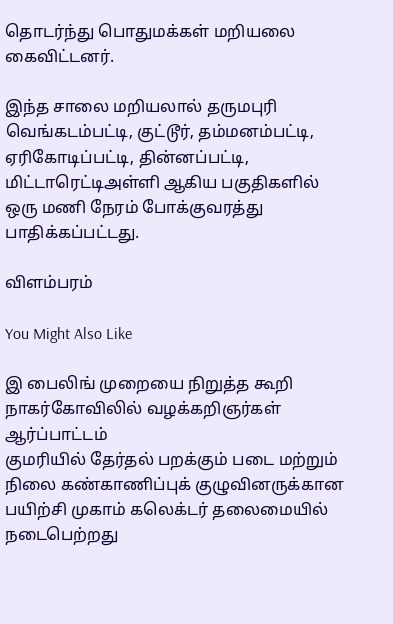தொடர்ந்து பொதுமக்கள் மறியலை கைவிட்டனர்.

இந்த சாலை மறியலால் தருமபுரி வெங்கடம்பட்டி, குட்டூர், தம்மனம்பட்டி, ஏரிகோடிப்பட்டி, தின்னப்பட்டி, மிட்டாரெட்டிஅள்ளி ஆகிய பகுதிகளில் ஒரு மணி நேரம் போக்குவரத்து பாதிக்கப்பட்டது.

விளம்பரம்

You Might Also Like

இ பைலிங் முறையை நிறுத்த கூறி நாகர்கோவிலில் வழக்கறிஞர்கள் ஆர்ப்பாட்டம்
குமரியில் தேர்தல் பறக்கும் படை மற்றும் நிலை கண்காணிப்புக் குழுவினருக்கான பயிற்சி முகாம் கலெக்டர் தலைமையில் நடைபெற்றது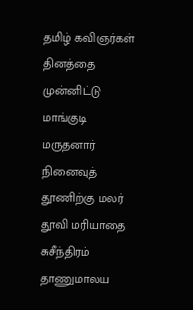தமிழ் கவிஞர்கள் தினத்தை முன்னிட்டு மாங்குடி மருதனார் நினைவுத் தூணிற்கு மலர் தூவி மரியாதை
சுசீந்திரம் தாணுமாலய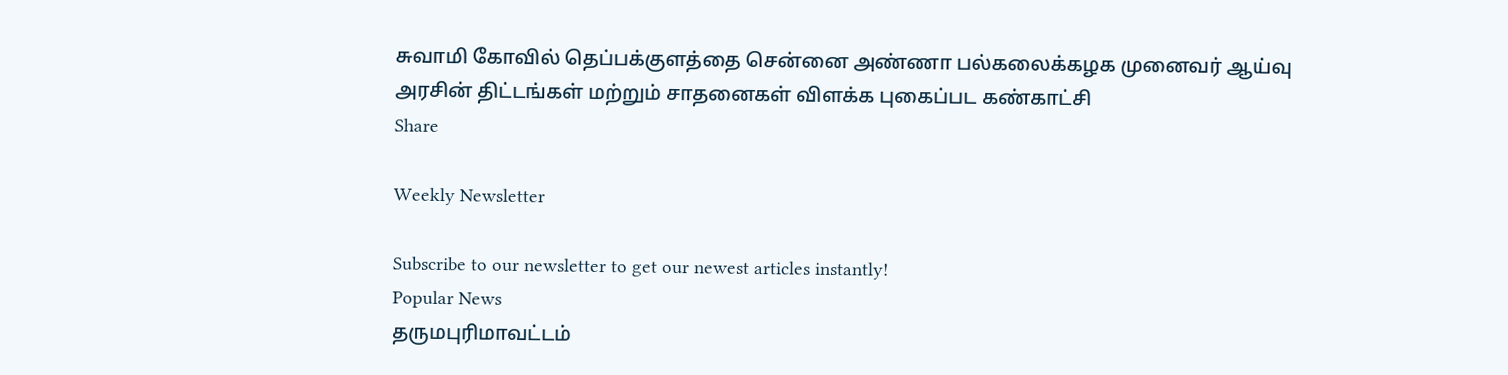சுவாமி கோவில் தெப்பக்குளத்தை சென்னை அண்ணா பல்கலைக்கழக முனைவர் ஆய்வு
அரசின் திட்டங்கள் மற்றும் சாதனைகள் விளக்க புகைப்பட கண்காட்சி
Share

Weekly Newsletter

Subscribe to our newsletter to get our newest articles instantly!
Popular News
தருமபுரிமாவட்டம்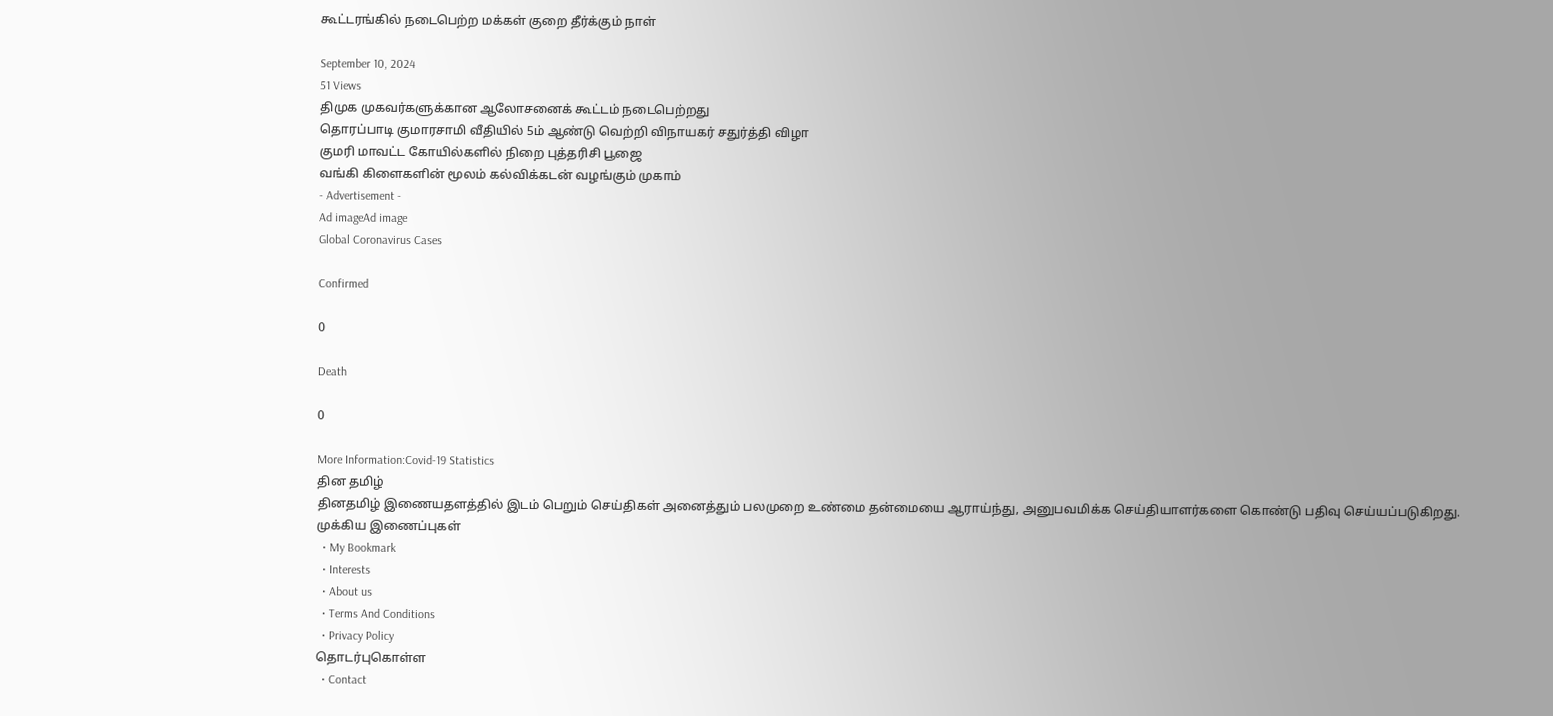கூட்டரங்கில் நடைபெற்ற மக்கள் குறை தீர்க்கும் நாள்

September 10, 2024
51 Views
திமுக முகவர்களுக்கான ஆலோசனைக் கூட்டம் நடைபெற்றது
தொரப்பாடி குமாரசாமி வீதியில் 5ம் ஆண்டு வெற்றி விநாயகர் சதுர்த்தி விழா
குமரி மாவட்ட கோயில்களில் நிறை புத்தரிசி பூஜை
வங்கி கிளைகளின் மூலம் கல்விக்கடன் வழங்கும் முகாம்
- Advertisement -
Ad imageAd image
Global Coronavirus Cases

Confirmed

0

Death

0

More Information:Covid-19 Statistics
தின தமிழ்
தினதமிழ் இணையதளத்தில் இடம் பெறும் செய்திகள் அனைத்தும் பலமுறை உண்மை தன்மையை ஆராய்ந்து, அனுபவமிக்க செய்தியாளர்களை கொண்டு பதிவு செய்யப்படுகிறது.
முக்கிய இணைப்புகள்
  • My Bookmark
  • Interests
  • About us
  • Terms And Conditions
  • Privacy Policy
தொடர்புகொள்ள
  • Contact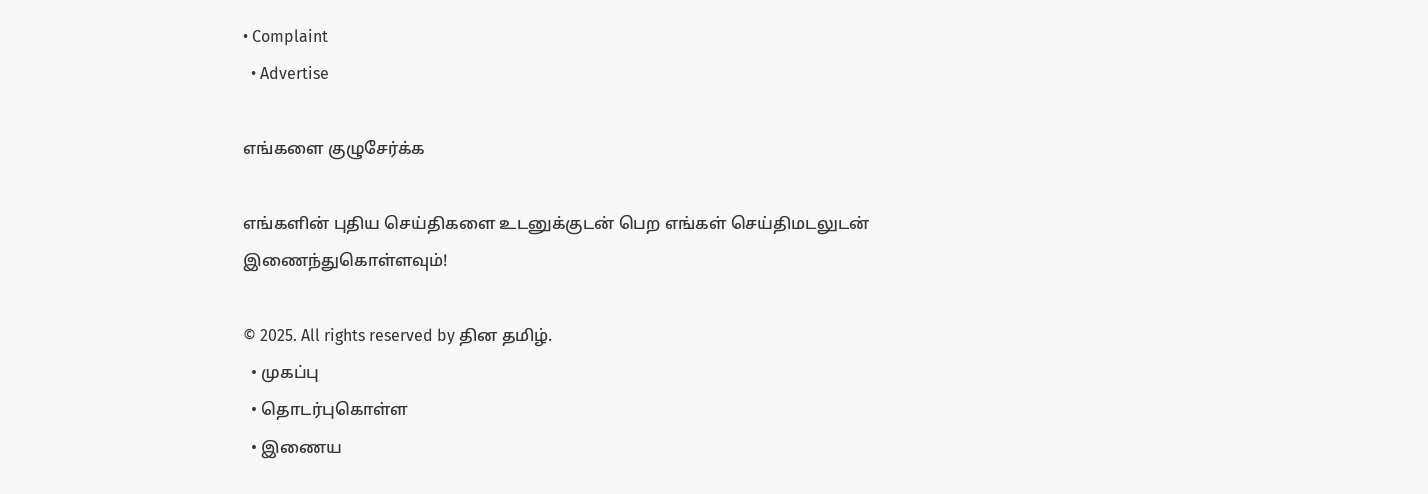• Complaint
  • Advertise

எங்களை குழுசேர்க்க

எங்களின் புதிய செய்திகளை உடனுக்குடன் பெற எங்கள் செய்திமடலுடன் இணைந்துகொள்ளவும்!

© 2025. All rights reserved by தின தமிழ்.
  • முகப்பு
  • தொடர்புகொள்ள
  • இணைய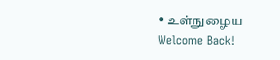• உள்நுழைய
Welcome Back!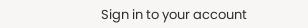Sign in to your account